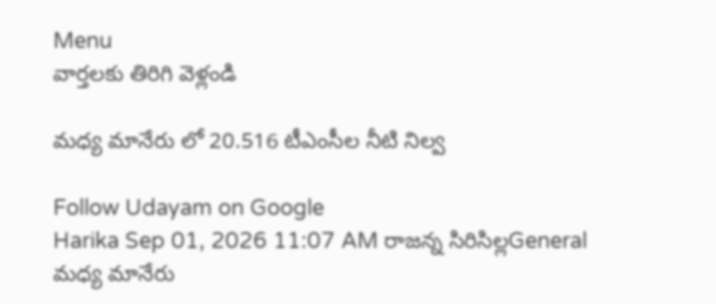Menu
వార్తలకు తిరిగి వెళ్లండి

మధ్య మానేరు లో 20.516 టీఎంసీల నీటి నిల్వ

Follow Udayam on Google
Harika Sep 01, 2026 11:07 AM రాజన్న సిరిసిల్లGeneral
మధ్య మానేరు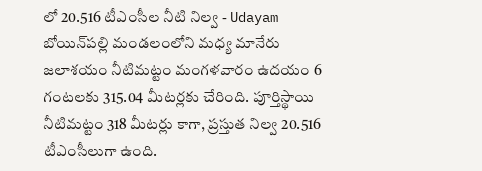లో 20.516 టీఎంసీల నీటి నిల్వ - Udayam
బోయిన్‌పల్లి మండలంలోని మధ్య మానేరు జలాశయం నీటిమట్టం మంగళవారం ఉదయం 6 గంటలకు 315.04 మీటర్లకు చేరింది. పూర్తిస్థాయి నీటిమట్టం 318 మీటర్లు కాగా, ప్రస్తుత నిల్వ 20.516 టీఎంసీలుగా ఉంది.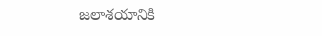జలాశయానికి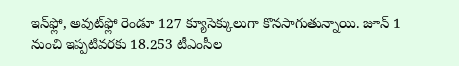ఇన్‌ఫ్లో, అవుట్‌ఫ్లో రెండూ 127 క్యూసెక్కులుగా కొనసాగుతున్నాయి. జూన్‌ 1 నుంచి ఇప్పటివరకు 18.253 టీఎంసీల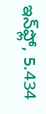ఇన్‌ఫ్లో, 5.434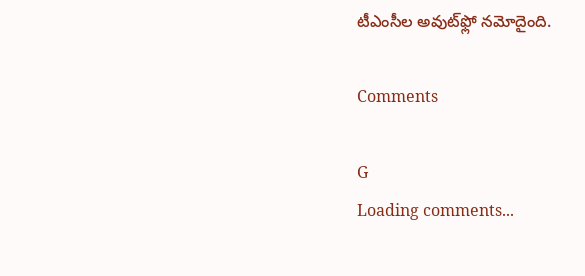టీఎంసీల అవుట్‌ఫ్లో నమోదైంది.

Comments

G
Loading comments...